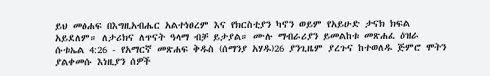ይህ መፅሐፍ በእግዚአብሔር አልተነፀረም እና የክርስቲያን ካኖን ወይም የአይሁድ ታናክ ክፍል አይደለም። ለታሪክና ለጥናት ዓላማ ብቻ ይታያል። ሙሉ ማብራሪያን ይመልከቱ መጽሐፈ ዕዝራ ሱቱኤል 4:26 - የአማርኛ መጽሐፍ ቅዱስ (ሰማንያ አሃዱ)26 ያንጊዜም ያረጉና ከተወለዱ ጅምሮ ሞትን ያልቀመሱ እነዚያን ሰዎች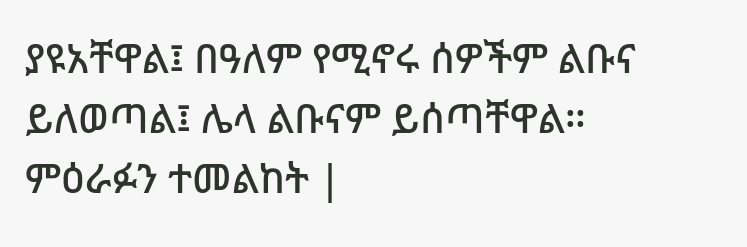ያዩአቸዋል፤ በዓለም የሚኖሩ ሰዎችም ልቡና ይለወጣል፤ ሌላ ልቡናም ይሰጣቸዋል። ምዕራፉን ተመልከት |